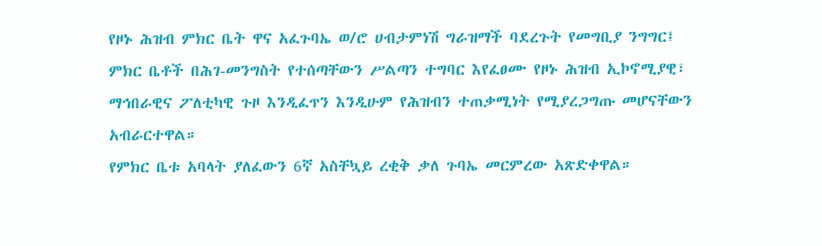የዞኑ ሕዝብ ምክር ቤት ዋና አፈጉባኤ ወ/ሮ ሀብታምነሽ ግራዝማች ባደረጉት የመግቢያ ንግግር፤ ምክር ቤቶች በሕገ-መንግስት የተሰጣቸውን ሥልጣን ተግባር እየፈፀሙ የዞኑ ሕዝብ ኢኮኖሚያዊ፣ ማኅበራዊና ፖለቲካዊ ጉዞ እንዲፈጥን እንዲሁም የሕዝብን ተጠቃሚነት የሚያረጋግጡ መሆናቸውን አብራርተዋል።
የምክር ቤቱ አባላት ያለፈውን 6ኛ አስቸኳይ ረቂቅ ቃለ ጉባኤ መርምረው አጽድቀዋል።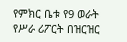የምክር ቤቱ የ9 ወራት የሥራ ሪፖርት በዝርዝር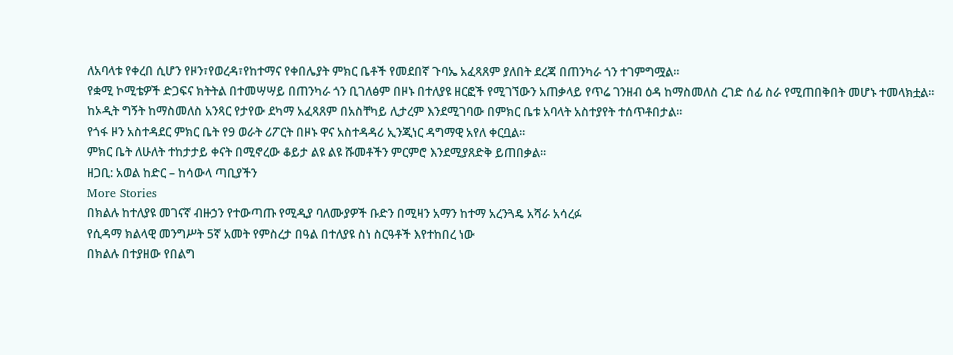ለአባላቱ የቀረበ ሲሆን የዞን፣የወረዳ፣የከተማና የቀበሌያት ምክር ቤቶች የመደበኛ ጉባኤ አፈጻጸም ያለበት ደረጃ በጠንካራ ጎን ተገምግሟል።
የቋሚ ኮሚቴዎች ድጋፍና ክትትል በተመሣሣይ በጠንካራ ጎን ቢገለፅም በዞኑ በተለያዩ ዘርፎች የሚገኘውን አጠቃላይ የጥሬ ገንዘብ ዕዳ ከማስመለስ ረገድ ሰፊ ስራ የሚጠበቅበት መሆኑ ተመላክቷል።
ከኦዲት ግኝት ከማስመለስ አንጻር የታየው ደካማ አፈጻጸም በአስቸካይ ሊታረም እንደሚገባው በምክር ቤቱ አባላት አስተያየት ተሰጥቶበታል።
የጎፋ ዞን አስተዳደር ምክር ቤት የ9 ወራት ሪፖርት በዞኑ ዋና አስተዳዳሪ ኢንጂነር ዳግማዊ አየለ ቀርቧል፡፡
ምክር ቤት ለሁለት ተከታታይ ቀናት በሚኖረው ቆይታ ልዩ ልዩ ሹመቶችን ምርምሮ እንደሚያጸድቅ ይጠበቃል፡፡
ዘጋቢ: አወል ከድር – ከሳውላ ጣቢያችን
More Stories
በክልሉ ከተለያዩ መገናኛ ብዙኃን የተውጣጡ የሚዲያ ባለሙያዎች ቡድን በሚዛን አማን ከተማ አረንጓዴ አሻራ አሳረፉ
የሲዳማ ክልላዊ መንግሥት 5ኛ አመት የምስረታ በዓል በተለያዩ ስነ ስርዓቶች እየተከበረ ነው
በክልሉ በተያዘው የበልግ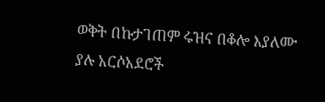ወቅት በኩታገጠም ሩዝና በቆሎ እያለሙ ያሉ አርሶአደሮች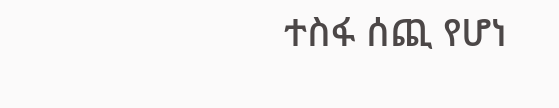ተስፋ ሰጪ የሆነ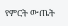የምርት ውጤት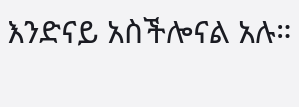እንድናይ አስችሎናል አሉ።